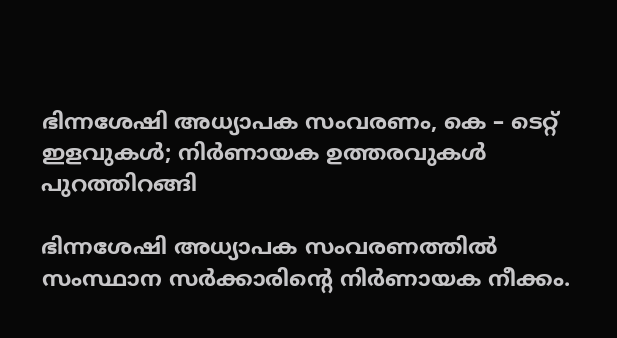ഭിന്നശേഷി അധ്യാപക സംവരണം, കെ – ടെറ്റ് ഇളവുകള്‍; നിര്‍ണായക ഉത്തരവുകള്‍ പുറത്തിറങ്ങി

ഭിന്നശേഷി അധ്യാപക സംവരണത്തില്‍ സംസ്ഥാന സര്‍ക്കാരിന്റെ നിര്‍ണായക നീക്കം.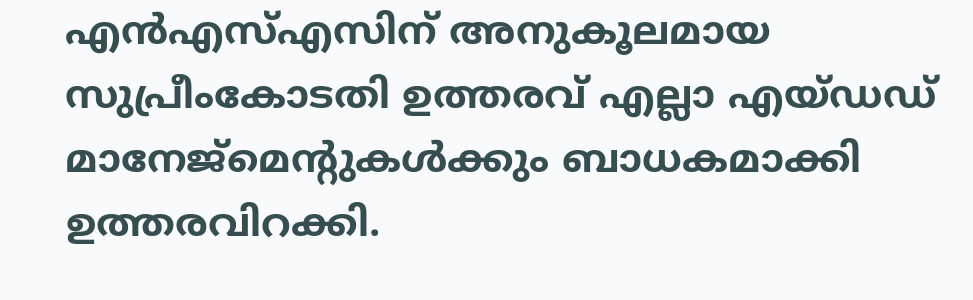എന്‍എസ്എസിന് അനുകൂലമായ സുപ്രീംകോടതി ഉത്തരവ് എല്ലാ എയ്ഡഡ് മാനേജ്‌മെന്റുകള്‍ക്കും ബാധകമാക്കി ഉത്തരവിറക്കി.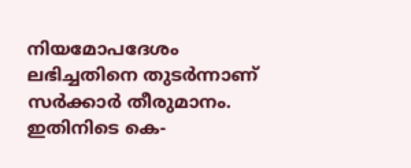നിയമോപദേശം ലഭിച്ചതിനെ തുടര്‍ന്നാണ് സര്‍ക്കാര്‍ തീരുമാനം. ഇതിനിടെ കെ-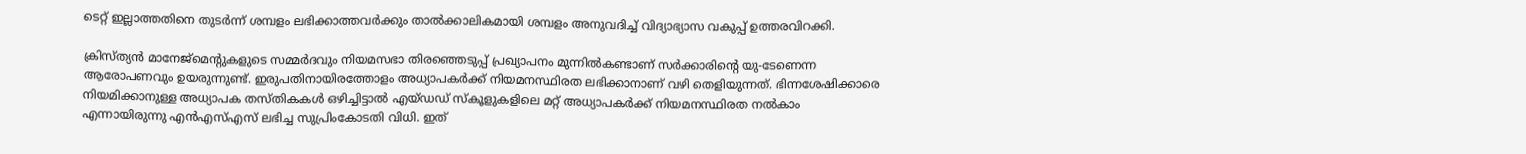ടെറ്റ് ഇല്ലാത്തതിനെ തുടര്‍ന്ന് ശമ്പളം ലഭിക്കാത്തവര്‍ക്കും താല്‍ക്കാലികമായി ശമ്പളം അനുവദിച്ച് വിദ്യാഭ്യാസ വകുപ്പ് ഉത്തരവിറക്കി.

ക്രിസ്ത്യന്‍ മാനേജ്‌മെന്റുകളുടെ സമ്മര്‍ദവും നിയമസഭാ തിരഞ്ഞെടുപ്പ് പ്രഖ്യാപനം മുന്നില്‍കണ്ടാണ് സര്‍ക്കാരിന്റെ യു-ടേണെന്ന ആരോപണവും ഉയരുന്നുണ്ട്. ഇരുപതിനായിരത്തോളം അധ്യാപകര്‍ക്ക് നിയമനസ്ഥിരത ലഭിക്കാനാണ് വഴി തെളിയുന്നത്. ഭിന്നശേഷിക്കാരെ നിയമിക്കാനുള്ള അധ്യാപക തസ്തികകള്‍ ഒഴിച്ചിട്ടാല്‍ എയ്ഡഡ് സ്‌കൂളുകളിലെ മറ്റ് അധ്യാപകര്‍ക്ക് നിയമനസ്ഥിരത നല്‍കാം എന്നായിരുന്നു എന്‍എസ്എസ് ലഭിച്ച സുപ്രിംകോടതി വിധി. ഇത്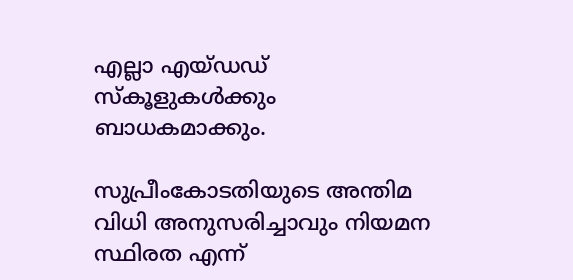എല്ലാ എയ്ഡഡ് സ്‌കൂളുകള്‍ക്കും ബാധകമാക്കും.

സുപ്രീംകോടതിയുടെ അന്തിമ വിധി അനുസരിച്ചാവും നിയമന സ്ഥിരത എന്ന്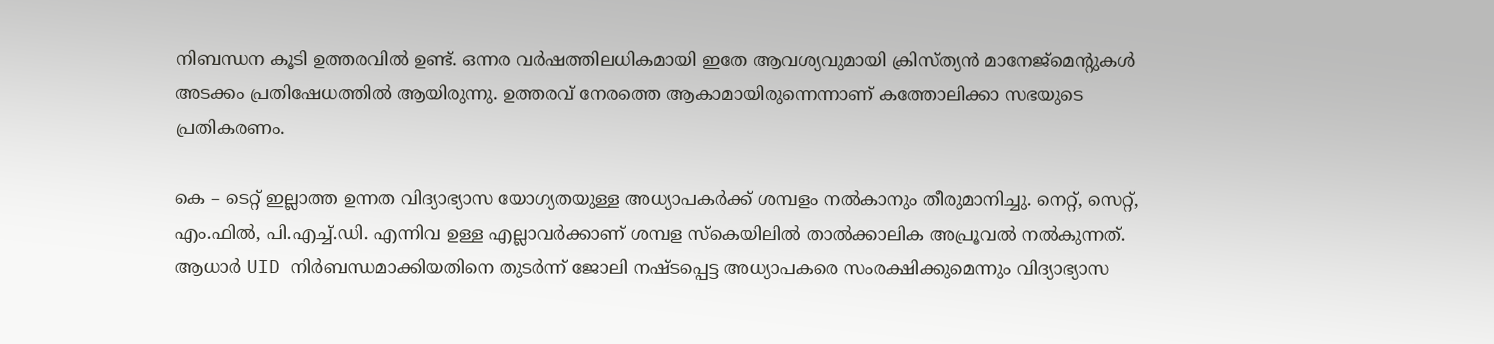നിബന്ധന കൂടി ഉത്തരവില്‍ ഉണ്ട്. ഒന്നര വര്‍ഷത്തിലധികമായി ഇതേ ആവശ്യവുമായി ക്രിസ്ത്യന്‍ മാനേജ്‌മെന്റുകള്‍ അടക്കം പ്രതിഷേധത്തില്‍ ആയിരുന്നു. ഉത്തരവ് നേരത്തെ ആകാമായിരുന്നെന്നാണ് കത്തോലിക്കാ സഭയുടെ പ്രതികരണം.

കെ – ടെറ്റ് ഇല്ലാത്ത ഉന്നത വിദ്യാഭ്യാസ യോഗ്യതയുള്ള അധ്യാപകര്‍ക്ക് ശമ്പളം നല്‍കാനും തീരുമാനിച്ചു. നെറ്റ്, സെറ്റ്, എം.ഫില്‍, പി.എച്ച്.ഡി. എന്നിവ ഉള്ള എല്ലാവര്‍ക്കാണ് ശമ്പള സ്‌കെയിലില്‍ താല്‍ക്കാലിക അപ്രൂവല്‍ നല്‍കുന്നത്. ആധാര്‍ UID നിര്‍ബന്ധമാക്കിയതിനെ തുടര്‍ന്ന് ജോലി നഷ്ടപ്പെട്ട അധ്യാപകരെ സംരക്ഷിക്കുമെന്നും വിദ്യാഭ്യാസ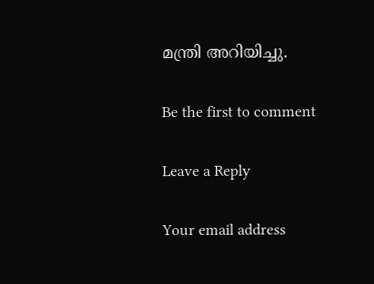മന്ത്രി അറിയിച്ചു.

Be the first to comment

Leave a Reply

Your email address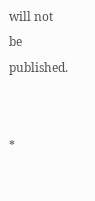will not be published.


*